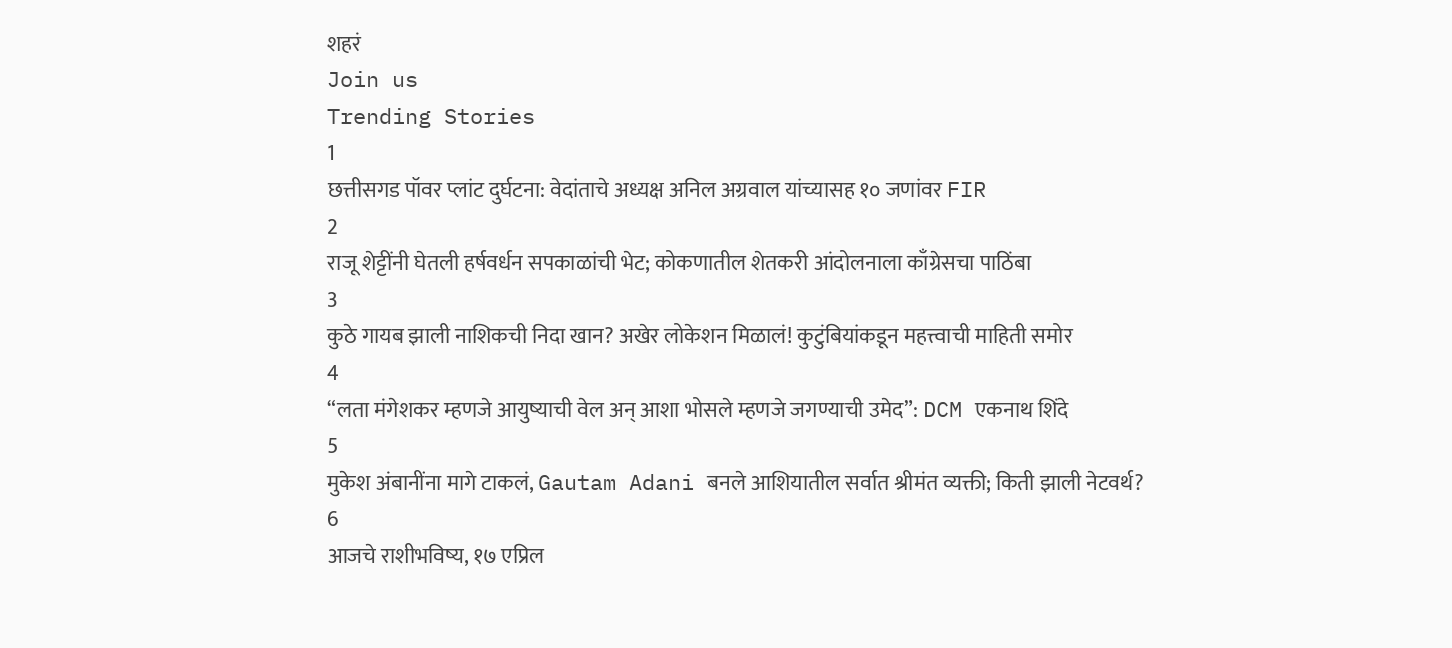शहरं
Join us
Trending Stories
1
छत्तीसगड पॉवर प्लांट दुर्घटना: वेदांताचे अध्यक्ष अनिल अग्रवाल यांच्यासह १० जणांवर FIR
2
राजू शेट्टींनी घेतली हर्षवर्धन सपकाळांची भेट; कोकणातील शेतकरी आंदोलनाला काँग्रेसचा पाठिंबा
3
कुठे गायब झाली नाशिकची निदा खान? अखेर लोकेशन मिळालं! कुटुंबियांकडून महत्त्वाची माहिती समोर
4
“लता मंगेशकर म्हणजे आयुष्याची वेल अन् आशा भोसले म्हणजे जगण्याची उमेद”: DCM एकनाथ शिंदे
5
मुकेश अंबानींना मागे टाकलं, Gautam Adani बनले आशियातील सर्वात श्रीमंत व्यक्ती; किती झाली नेटवर्थ?
6
आजचे राशीभविष्य, १७ एप्रिल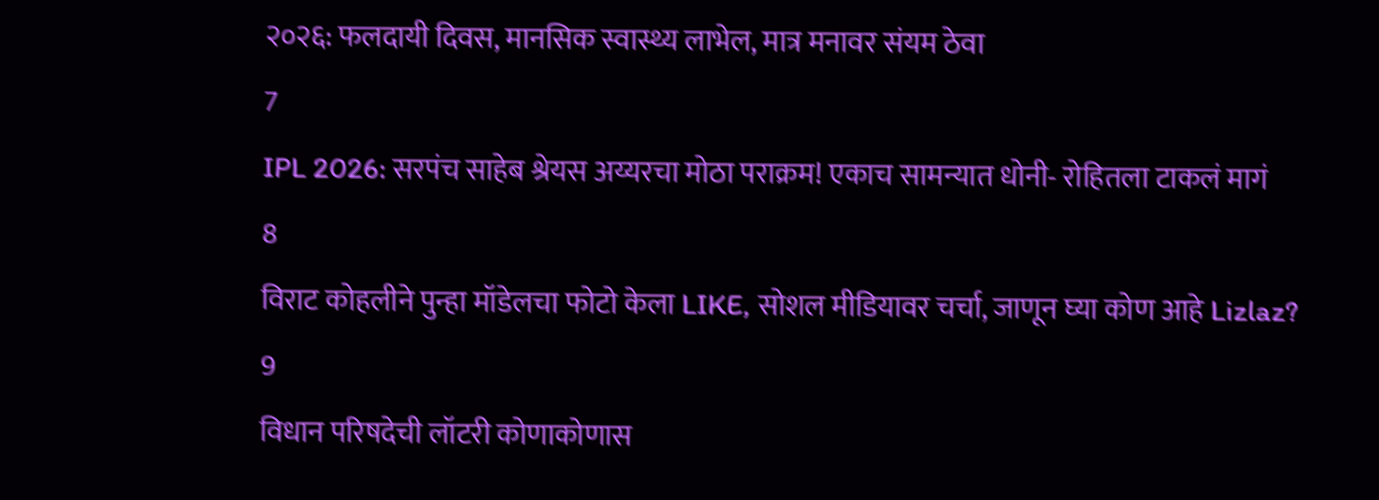२०२६: फलदायी दिवस, मानसिक स्वास्थ्य लाभेल, मात्र मनावर संयम ठेवा
7
IPL 2026: सरपंच साहेब श्रेयस अय्यरचा मोठा पराक्रम! एकाच सामन्यात धोनी- रोहितला टाकलं मागं
8
विराट कोहलीने पुन्हा मॉडेलचा फोटो केला LIKE, सोशल मीडियावर चर्चा, जाणून घ्या कोण आहे Lizlaz?
9
विधान परिषदेची लॉटरी कोणाकोणास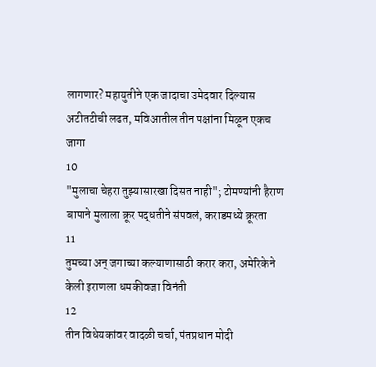लागणार? महायुतीने एक जादाचा उमेदवार दिल्यास अटीतटीची लढत, मविआतील तीन पक्षांना मिळून एकच जागा
10
"मुलाचा चेहरा तुझ्यासारखा दिसत नाही"; टोमण्यांनी हैराण बापाने मुलाला क्रूर पद्धतीने संपवलं, कराडमध्ये क्रूरता
11
तुमच्या अन् जगाच्या कल्याणासाठी करार करा, अमेरिकेने केली इराणला धमकीवजा विनंती
12
तीन विधेयकांवर वादळी चर्चा, पंतप्रधान मोदी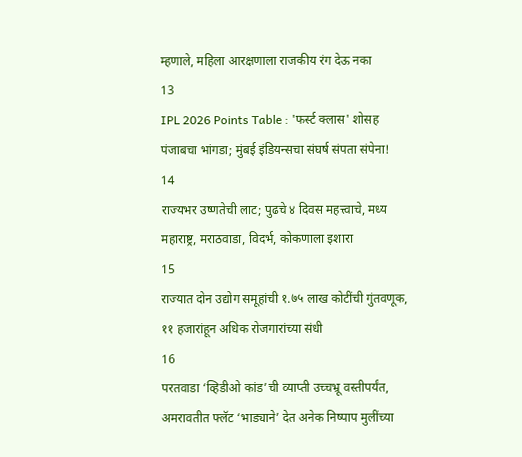म्हणाले, महिला आरक्षणाला राजकीय रंग देऊ नका
13
IPL 2026 Points Table : 'फर्स्ट क्लास' शोसह पंजाबचा भांगडा; मुंबई इंडियन्सचा संघर्ष संपता संपेना!
14
राज्यभर उष्णतेची लाट; पुढचे ४ दिवस महत्त्वाचे, मध्य महाराष्ट्र, मराठवाडा, विदर्भ, कोकणाला इशारा
15
राज्यात दोन उद्योग समूहांची १.७५ लाख कोटींची गुंतवणूक, ११ हजारांहून अधिक रोजगारांच्या संधी
16
परतवाडा ‘व्हिडीओ कांड’ची व्याप्ती उच्चभ्रू वस्तीपर्यंत, अमरावतीत फ्लॅट ‘भाड्याने’ देत अनेक निष्पाप मुलींच्या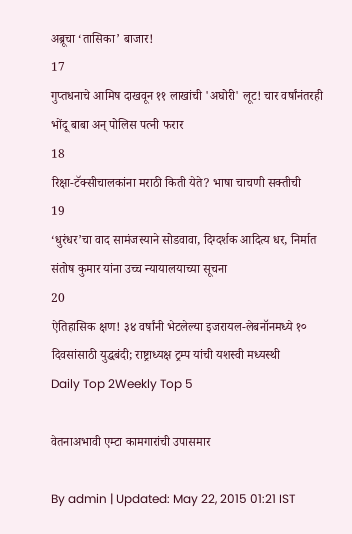अब्रूचा ‘तासिका’ बाजार!
17
गुप्तधनाचे आमिष दाखवून ११ लाखांची 'अघोरी' लूट! चार वर्षांनंतरही भोंदू बाबा अन् पोलिस पत्नी फरार
18
रिक्षा-टॅक्सीचालकांना मराठी किती येते? भाषा चाचणी सक्तीची
19
‘धुरंधर’चा वाद सामंजस्याने सोडवावा, दिग्दर्शक आदित्य धर, निर्मात संतोष कुमार यांना उच्च न्यायालयाच्या सूचना
20
ऐतिहासिक क्षण! ३४ वर्षांनी भेटलेल्या इजरायल-लेबनॉनमध्ये १० दिवसांसाठी युद्धबंदी; राष्ट्राध्यक्ष ट्रम्प यांची यशस्वी मध्यस्थी
Daily Top 2Weekly Top 5

वेतनाअभावी एम्टा कामगारांची उपासमार

By admin | Updated: May 22, 2015 01:21 IST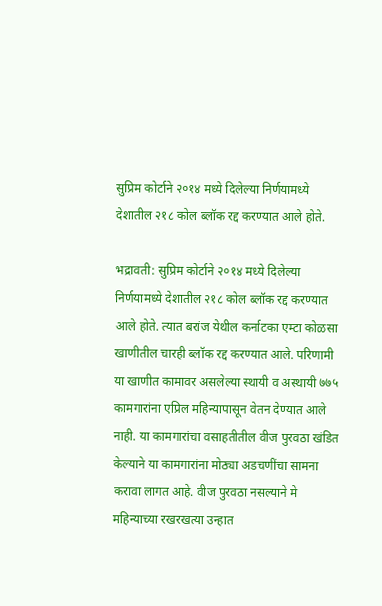सुप्रिम कोर्टाने २०१४ मध्ये दिलेल्या निर्णयामध्ये देशातील २१८ कोल ब्लॉक रद्द करण्यात आले होते.

भद्रावती: सुप्रिम कोर्टाने २०१४ मध्ये दिलेल्या निर्णयामध्ये देशातील २१८ कोल ब्लॉक रद्द करण्यात आले होते. त्यात बरांज येथील कर्नाटका एम्टा कोळसा खाणीतील चारही ब्लॉक रद्द करण्यात आले. परिणामी या खाणीत कामावर असलेल्या स्थायी व अस्थायी ७७५ कामगारांना एप्रिल महिन्यापासून वेतन देण्यात आले नाही. या कामगारांचा वसाहतीतील वीज पुरवठा खंडित केल्याने या कामगारांना मोठ्या अडचणींचा सामना करावा लागत आहे. वीज पुरवठा नसल्याने मे महिन्याच्या रखरखत्या उन्हात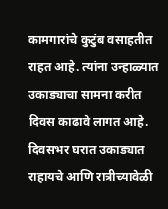कामगारांचे कुटुंब वसाहतीत राहत आहे. त्यांना उन्हाळ्यात उकाड्याचा सामना करीत दिवस काढावे लागत आहे. दिवसभर घरात उकाड्यात राहायचे आणि रात्रीच्यावेळी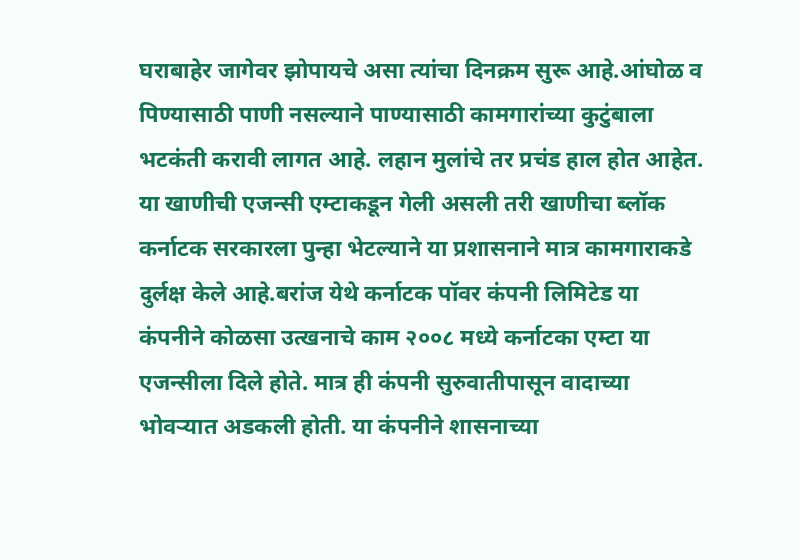घराबाहेर जागेवर झोपायचे असा त्यांचा दिनक्रम सुरू आहे.आंघोळ व पिण्यासाठी पाणी नसल्याने पाण्यासाठी कामगारांच्या कुटुंबाला भटकंती करावी लागत आहे. लहान मुलांचे तर प्रचंड हाल होत आहेत. या खाणीची एजन्सी एम्टाकडून गेली असली तरी खाणीचा ब्लॉक कर्नाटक सरकारला पुन्हा भेटल्याने या प्रशासनाने मात्र कामगाराकडे दुर्लक्ष केले आहे.बरांज येथे कर्नाटक पॉवर कंपनी लिमिटेड या कंपनीने कोळसा उत्खनाचे काम २००८ मध्ये कर्नाटका एम्टा या एजन्सीला दिले होते. मात्र ही कंपनी सुरुवातीपासून वादाच्या भोवऱ्यात अडकली होती. या कंपनीने शासनाच्या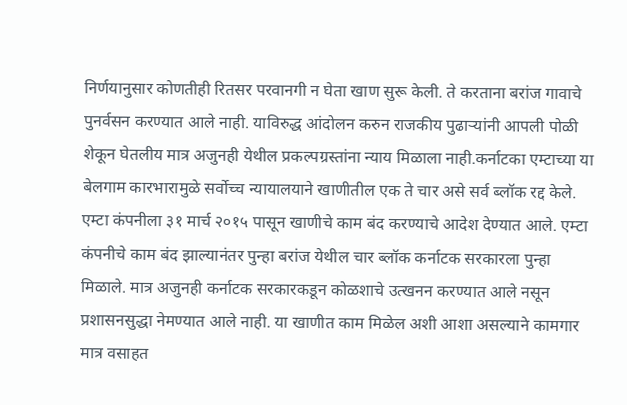निर्णयानुसार कोणतीही रितसर परवानगी न घेता खाण सुरू केली. ते करताना बरांज गावाचे पुनर्वसन करण्यात आले नाही. याविरुद्ध आंदोलन करुन राजकीय पुढाऱ्यांनी आपली पोळी शेकून घेतलीय मात्र अजुनही येथील प्रकल्पग्रस्तांना न्याय मिळाला नाही.कर्नाटका एम्टाच्या या बेलगाम कारभारामुळे सर्वोच्च न्यायालयाने खाणीतील एक ते चार असे सर्व ब्लॉक रद्द केले. एम्टा कंपनीला ३१ मार्च २०१५ पासून खाणीचे काम बंद करण्याचे आदेश देण्यात आले. एम्टा कंपनीचे काम बंद झाल्यानंतर पुन्हा बरांज येथील चार ब्लॉक कर्नाटक सरकारला पुन्हा मिळाले. मात्र अजुनही कर्नाटक सरकारकडून कोळशाचे उत्खनन करण्यात आले नसून प्रशासनसुद्धा नेमण्यात आले नाही. या खाणीत काम मिळेल अशी आशा असल्याने कामगार मात्र वसाहत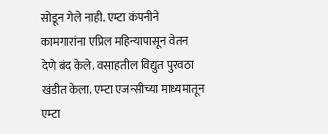सोडून गेले नाही. एम्टा कंपनीने कामगारांना एप्रिल महिन्यापासून वेतन देणे बंद केले. वसाहतील विद्युत पुरवठा खंडीत केला. एम्टा एजन्सीच्या माध्यमातून एम्टा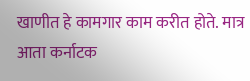खाणीत हे कामगार काम करीत होते. मात्र आता कर्नाटक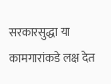सरकारसुद्धा या कामगारांकडे लक्ष देत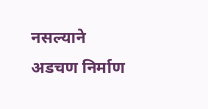नसल्याने अडचण निर्माण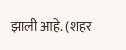झाली आहे. (शहर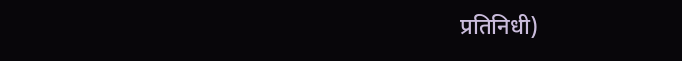प्रतिनिधी)